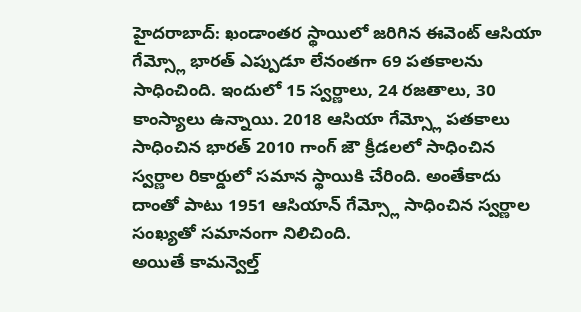హైదరాబాద్: ఖండాంతర స్థాయిలో జరిగిన ఈవెంట్ ఆసియా గేమ్స్లో భారత్ ఎప్పుడూ లేనంతగా 69 పతకాలను సాధించింది. ఇందులో 15 స్వర్ణాలు, 24 రజతాలు, 30 కాంస్యాలు ఉన్నాయి. 2018 ఆసియా గేమ్స్లో పతకాలు సాధించిన భారత్ 2010 గాంగ్ జౌ క్రీడలలో సాధించిన స్వర్ణాల రికార్డులో సమాన స్థాయికి చేరింది. అంతేకాదు దాంతో పాటు 1951 ఆసియాన్ గేమ్స్లో సాధించిన స్వర్ణాల సంఖ్యతో సమానంగా నిలిచింది.
అయితే కామన్వెల్త్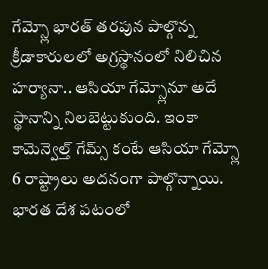గేమ్స్లో భారత్ తరపున పాల్గొన్న క్రీడాకారులలో అగ్రస్థానంలో నిలిచిన హర్యానా.. ఆసియా గేమ్స్లోనూ అదే స్థానాన్ని నిలబెట్టుకుంది. ఇంకా కామెన్వెల్త్ గేమ్స్ కంటే ఆసియా గేమ్స్లో 6 రాష్ట్రాలు అదనంగా పాల్గొన్నాయి. భారత దేశ పటంలో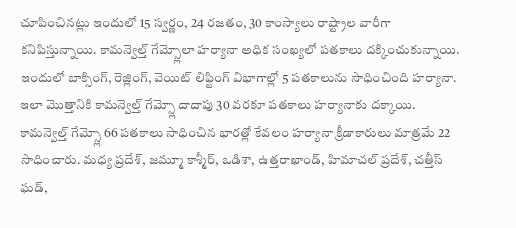చూపించినట్లు ఇందులో 15 స్వర్ణం, 24 రజతం, 30 కాంస్యాలు రాష్ట్రాల వారీగా కనిపిస్తున్నాయి. కామన్వెల్త్ గేమ్స్లోలా హర్యానా అధిక సంఖ్యలో పతకాలు దక్కించుకున్నాయి.
ఇందులో బాక్సింగ్, రెజ్లింగ్, వెయిట్ లిఫ్టింగ్ విభాగాల్లో 5 పతకాలును సాధించింది హర్యానా. ఇలా మొత్తానికి కామన్వెల్త్ గేమ్స్లో దాదాపు 30 వరకూ పతకాలు హర్యానాకు దక్కాయి. కామన్వెల్త్ గేమ్స్లో 66 పతకాలు సాధించిన భారత్లో కేవలం హర్యానా క్రీడాకారులు మాత్రమే 22 సాధించారు. మధ్య ప్రదేశ్, జమ్మూ కాశ్మీర్, ఒడిశా, ఉత్తరాఖాండ్, హిమాచల్ ప్రదేశ్, చత్తీస్ ఘడ్,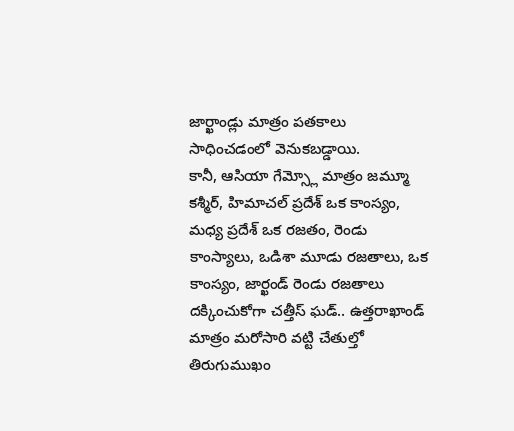జార్ఖాండ్లు మాత్రం పతకాలు సాధించడంలో వెనుకబడ్డాయి.
కానీ, ఆసియా గేమ్స్లో మాత్రం జమ్మూ కశ్మీర్, హిమాచల్ ప్రదేశ్ ఒక కాంస్యం, మధ్య ప్రదేశ్ ఒక రజతం, రెండు కాంస్యాలు, ఒడిశా మూడు రజతాలు, ఒక కాంస్యం, జార్ఖండ్ రెండు రజతాలు దక్కించుకోగా చత్తీస్ ఘడ్.. ఉత్తరాఖాండ్ మాత్రం మరోసారి వట్టి చేతుల్తో తిరుగుముఖం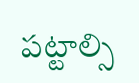పట్టాల్సి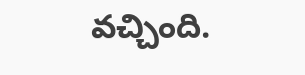వచ్చింది.